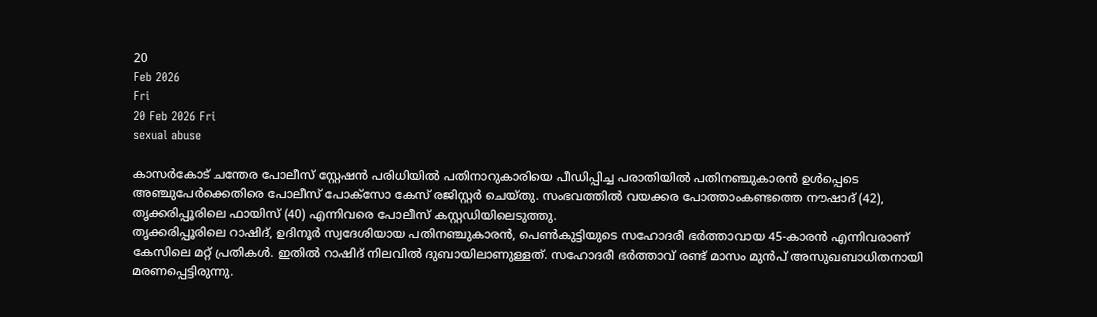20
Feb 2026
Fri
20 Feb 2026 Fri
sexual abuse

കാസര്‍കോട് ചന്തേര പോലീസ് സ്റ്റേഷന്‍ പരിധിയില്‍ പതിനാറുകാരിയെ പീഡിപ്പിച്ച പരാതിയില്‍ പതിനഞ്ചുകാരന്‍ ഉള്‍പ്പെടെ അഞ്ചുപേര്‍ക്കെതിരെ പോലീസ് പോക്‌സോ കേസ് രജിസ്റ്റര്‍ ചെയ്തു. സംഭവത്തില്‍ വയക്കര പോത്താംകണ്ടത്തെ നൗഷാദ് (42), തൃക്കരിപ്പൂരിലെ ഫായിസ് (40) എന്നിവരെ പോലീസ് കസ്റ്റഡിയിലെടുത്തു.
തൃക്കരിപ്പൂരിലെ റാഷിദ്, ഉദിനൂര്‍ സ്വദേശിയായ പതിനഞ്ചുകാരന്‍, പെണ്‍കുട്ടിയുടെ സഹോദരീ ഭര്‍ത്താവായ 45-കാരന്‍ എന്നിവരാണ് കേസിലെ മറ്റ് പ്രതികള്‍. ഇതില്‍ റാഷിദ് നിലവില്‍ ദുബായിലാണുള്ളത്. സഹോദരീ ഭര്‍ത്താവ് രണ്ട് മാസം മുന്‍പ് അസുഖബാധിതനായി മരണപ്പെട്ടിരുന്നു.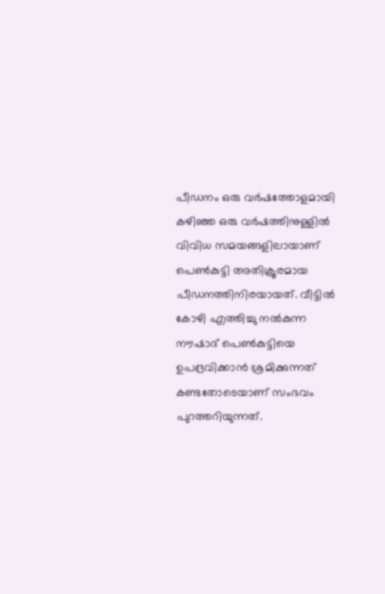പീഡനം ഒരു വര്‍ഷത്തോളമായി
കഴിഞ്ഞ ഒരു വര്‍ഷത്തിനുള്ളില്‍ വിവിധ സമയങ്ങളിലായാണ് പെണ്‍കുട്ടി അതിക്രൂരമായ പീഡനത്തിനിരയായത്. വീട്ടില്‍ കോഴി എത്തിച്ചു നല്‍കുന്ന നൗഷാദ് പെണ്‍കുട്ടിയെ ഉപദ്രവിക്കാന്‍ ശ്രമിക്കുന്നത് കണ്ടതോടെയാണ് സംഭവം പുറത്തറിയുന്നത്.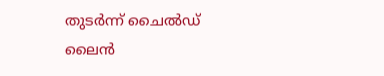തുടര്‍ന്ന് ചൈല്‍ഡ് ലൈന്‍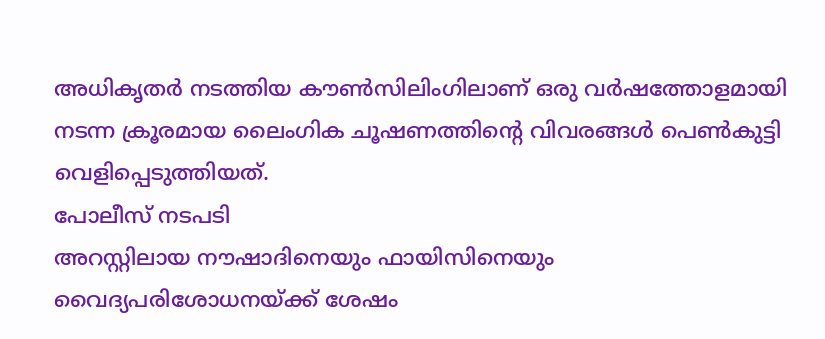അധികൃതര്‍ നടത്തിയ കൗണ്‍സിലിംഗിലാണ് ഒരു വര്‍ഷത്തോളമായി നടന്ന ക്രൂരമായ ലൈംഗിക ചൂഷണത്തിന്റെ വിവരങ്ങള്‍ പെണ്‍കുട്ടി വെളിപ്പെടുത്തിയത്.
പോലീസ് നടപടി
അറസ്റ്റിലായ നൗഷാദിനെയും ഫായിസിനെയും വൈദ്യപരിശോധനയ്ക്ക് ശേഷം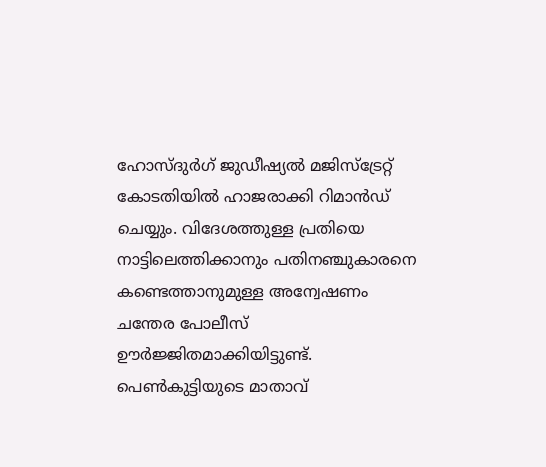ഹോസ്ദുര്‍ഗ് ജുഡീഷ്യല്‍ മജിസ്ട്രേറ്റ് കോടതിയില്‍ ഹാജരാക്കി റിമാന്‍ഡ് ചെയ്യും. വിദേശത്തുള്ള പ്രതിയെ നാട്ടിലെത്തിക്കാനും പതിനഞ്ചുകാരനെ കണ്ടെത്താനുമുള്ള അന്വേഷണം ചന്തേര പോലീസ് ഊര്‍ജ്ജിതമാക്കിയിട്ടുണ്ട്. പെണ്‍കുട്ടിയുടെ മാതാവ്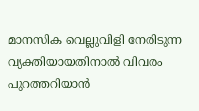മാനസിക വെല്ലുവിളി നേരിടുന്ന വ്യക്തിയായതിനാല്‍ വിവരം പുറത്തറിയാന്‍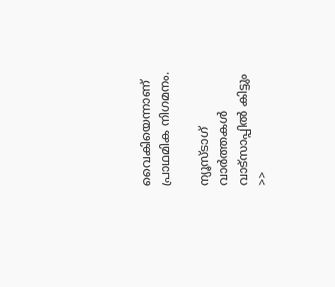വൈകിയെന്നാണ് പ്രാഥമിക നിഗമനം.

ന്യൂസ്ടാഗ് വാര്‍ത്തകള്‍ വാട്‌സാപ്പില്‍ കിട്ടും >>